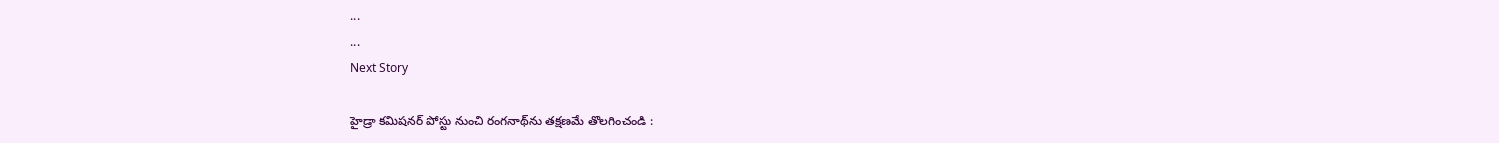...
...
Next Story

హైడ్రా కమిషనర్ పోస్టు నుంచి రంగనాథ్‌ను తక్షణమే తొలగించండి :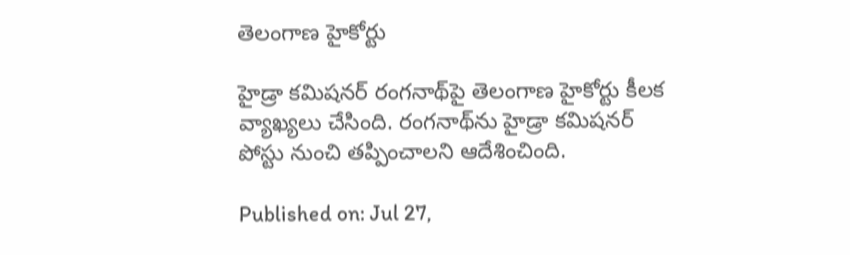తెలంగాణ హైకోర్టు

హైడ్రా కమిషనర్‌ రంగనాథ్‌పై తెలంగాణ హైకోర్టు కీలక వ్యాఖ్యలు చేసింది. రంగనాథ్‌ను హైడ్రా కమిషనర్ పోస్టు నుంచి తప్పించాలని ఆదేశించింది.

Published on: Jul 27,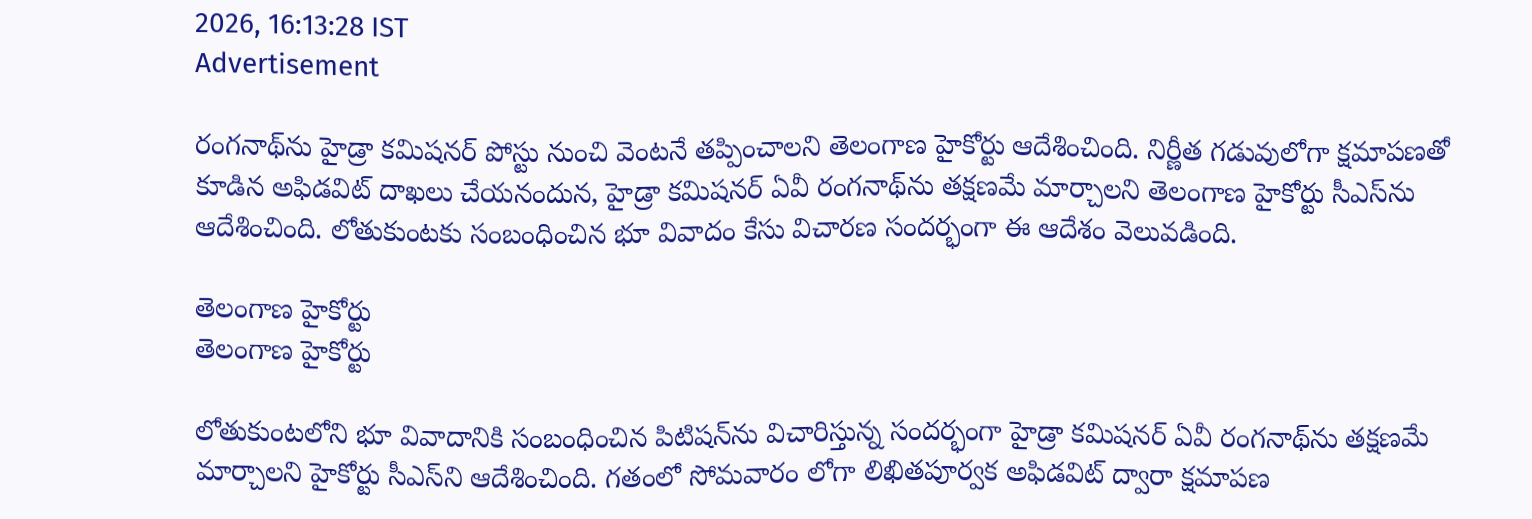2026, 16:13:28 IST
Advertisement

రంగనాథ్‌ను హైడ్రా కమిషనర్ పోస్టు నుంచి వెంటనే తప్పించాలని తెలంగాణ హైకోర్టు ఆదేశించింది. నిర్ణీత గడువులోగా క్షమాపణతో కూడిన అఫిడవిట్ దాఖలు చేయనందున, హైడ్రా కమిషనర్ ఏవీ రంగనాథ్‌ను తక్షణమే మార్చాలని తెలంగాణ హైకోర్టు సీఎస్‌ను ఆదేశించింది. లోతుకుంటకు సంబంధించిన భూ వివాదం కేసు విచారణ సందర్భంగా ఈ ఆదేశం వెలువడింది.

తెలంగాణ హైకోర్టు
తెలంగాణ హైకోర్టు

లోతుకుంటలోని భూ వివాదానికి సంబంధించిన పిటిషన్‌ను విచారిస్తున్న సందర్భంగా హైడ్రా కమిషనర్ ఏవీ రంగనాథ్‌ను తక్షణమే మార్చాలని హైకోర్టు సీఎస్‌ని ఆదేశించింది. గతంలో సోమవారం లోగా లిఖితపూర్వక అఫిడవిట్ ద్వారా క్షమాపణ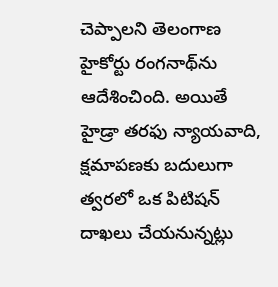చెప్పాలని తెలంగాణ హైకోర్టు రంగనాథ్‌ను ఆదేశించింది. అయితే హైడ్రా తరఫు న్యాయవాది, క్షమాపణకు బదులుగా త్వరలో ఒక పిటిషన్ దాఖలు చేయనున్నట్లు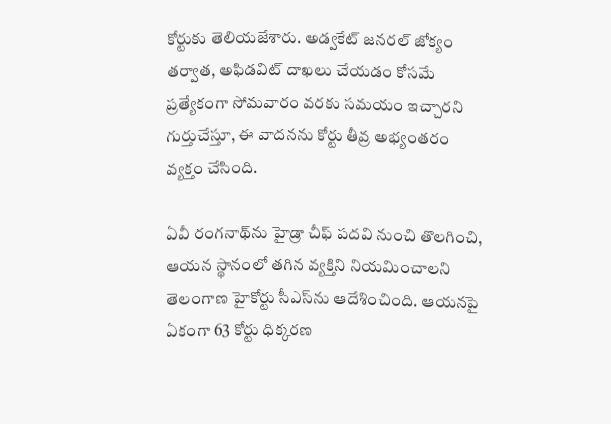కోర్టుకు తెలియజేశారు. అడ్వకేట్ జనరల్ జోక్యం తర్వాత, అఫిడవిట్ దాఖలు చేయడం కోసమే ప్రత్యేకంగా సోమవారం వరకు సమయం ఇచ్చారని గుర్తుచేస్తూ, ఈ వాదనను కోర్టు తీవ్ర అభ్యంతరం వ్యక్తం చేసింది.

ఏవీ రంగనాథ్‌ను హైడ్రా చీఫ్ పదవి నుంచి తొలగించి, ఆయన స్థానంలో తగిన వ్యక్తిని నియమించాలని తెలంగాణ హైకోర్టు సీఎస్‌ను ఆదేశించింది. ఆయనపై ఏకంగా 63 కోర్టు ధిక్కరణ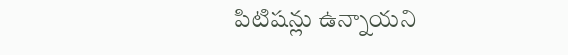పిటిషన్లు ఉన్నాయని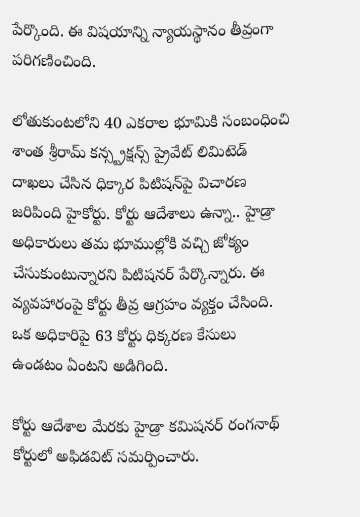పేర్కొంది. ఈ విషయాన్ని న్యాయస్థానం తీవ్రంగా పరిగణించింది.

లోతుకుంటలోని 40 ఎకరాల భూమికి సంబంధించి శాంత శ్రీరామ్ కన్స్ట్రక్షన్స్ ప్రైవేట్ లిమిటెడ్ దాఖలు చేసిన ధిక్కార పిటిషన్‌పై విచారణ జరిపింది హైకోర్టు. కోర్టు ఆదేశాలు ఉన్నా.. హైడ్రా అధికారులు తమ భూముల్లోకి వచ్చి జోక్యం చేసుకుంటున్నారని పిటిషనర్ పేర్కొన్నారు. ఈ వ్యవహారంపై కోర్టు తీవ్ర ఆగ్రహం వ్యక్తం చేసింది. ఒక అధికారిపై 63 కోర్టు ధిక్కరణ కేసులు ఉండటం ఏంటని అడిగింది.

కోర్టు ఆదేశాల మేరకు హైడ్రా కమిషనర్ రంగనాథ్ కోర్టులో అఫిడవిట్ సమర్పించారు.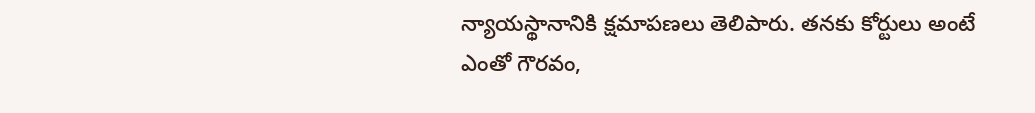న్యాయస్థానానికి క్షమాపణలు తెలిపారు. తనకు కోర్టులు అంటే ఎంతో గౌరవం,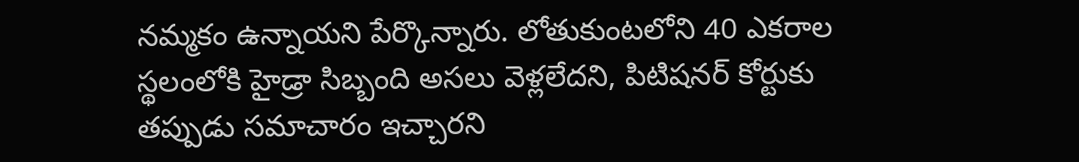నమ్మకం ఉన్నాయని పేర్కొన్నారు. లోతుకుంటలోని 40 ఎకరాల స్థలంలోకి హైడ్రా సిబ్బంది అసలు వెళ్లలేదని, పిటిషనర్ కోర్టుకు తప్పుడు సమాచారం ఇచ్చారని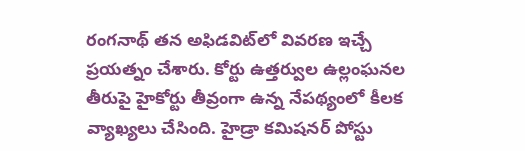రంగనాథ్ తన అఫిడవిట్‌లో వివరణ ఇచ్చే ప్రయత్నం చేశారు. కోర్టు ఉత్తర్వుల ఉల్లంఘనల తీరుపై హైకోర్టు తీవ్రంగా ఉన్న నేపథ్యంలో కీలక వ్యాఖ్యలు చేసింది. హైడ్రా కమిషనర్ పోస్టు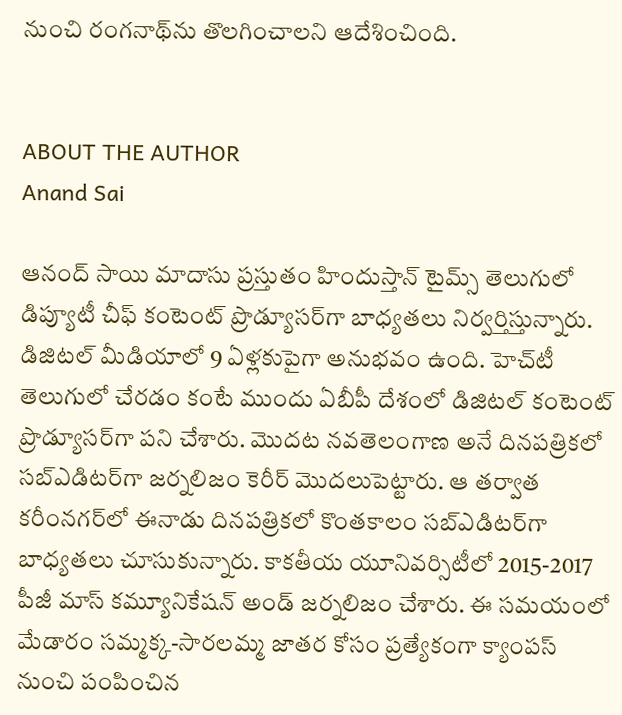నుంచి రంగనాథ్‌ను తొలగించాలని ఆదేశించింది.


ABOUT THE AUTHOR
Anand Sai

ఆనంద్ సాయి మాదాసు ప్రస్తుతం హిందుస్తాన్ టైమ్స్ తెలుగులో డిప్యూటీ చీఫ్ కంటెంట్ ప్రొడ్యూసర్‌గా బాధ్యతలు నిర్వర్తిస్తున్నారు. డిజిటల్ మీడియాలో 9 ఏళ్లకుపైగా అనుభవం ఉంది. హెచ్‌టీ తెలుగులో చేరడం కంటే ముందు ఏబీపీ దేశంలో డిజిటల్ కంటెంట్ ప్రొడ్యూసర్‌గా పని చేశారు. మెుదట నవతెలంగాణ అనే దినపత్రికలో సబ్ఎడిటర్‌గా జర్నలిజం కెరీర్ మెుదలుపెట్టారు. ఆ తర్వాత కరీంనగర్‌లో ఈనాడు దినపత్రికలో కొంతకాలం సబ్‌ఎడిటర్‌గా బాధ్యతలు చూసుకున్నారు. కాకతీయ యూనివర్సిటీలో 2015-2017 పీజీ మాస్ కమ్యూనికేషన్ అండ్ జర్నలిజం చేశారు. ఈ సమయంలో మేడారం సమ్మక్క-సారలమ్మ జాతర కోసం ప్రత్యేకంగా క్యాంపస్ నుంచి పంపించిన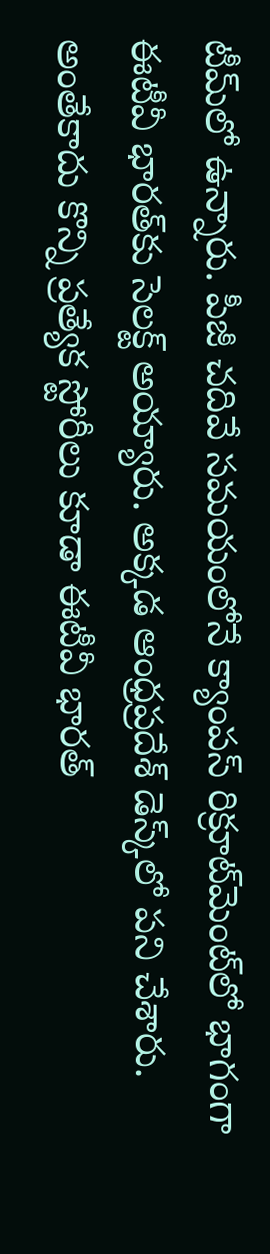టీమ్‌లో ఉన్నారు. పీజీ చదివే సమయంలోనే క్యాంపస్ రిక్రూట్‌మెంట్‌లో భాగంగా ఈటీవీ భారత్‌కు సెలక్ట్ అయ్యారు. అక్కడ ఆంధ్రప్రదేశ్‌ డెస్క్‌లో పని చేశారు. అంతేకాదు కొన్ని ప్రత్యేక స్టోరీలు కూడా ఈటీవీ భారత్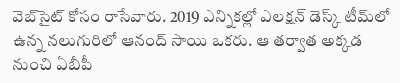వెబ్‌సైట్ కోసం రాసేవారు. 2019 ఎన్నికల్లో ఎలక్షన్ డెస్క్‌ టీమ్‌లో ఉన్న నలుగురిలో ఆనంద్ సాయి ఒకరు. ఆ తర్వాత అక్కడ నుంచి ఏబీపీ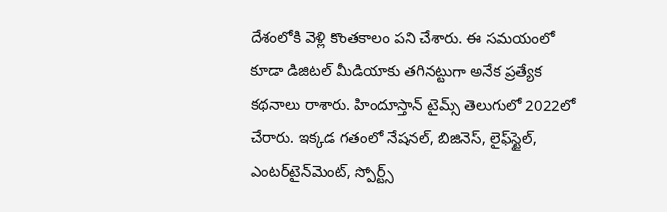దేశంలోకి వెళ్లి కొంతకాలం పని చేశారు. ఈ సమయంలో కూడా డిజిటల్ మీడియాకు తగినట్టుగా అనేక ప్రత్యేక కథనాలు రాశారు. హిందూస్తాన్ టైమ్స్‌ తెలుగులో 2022లో చేరారు. ఇక్కడ గతంలో నేషనల్, బిజినెస్, లైఫ్‌స్టైల్, ఎంటర్‌టైన్‌మెంట్‌, స్పోర్ట్స్‌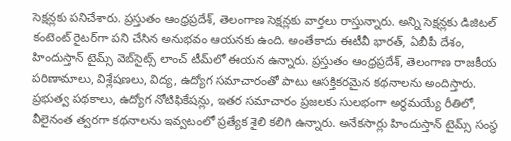సెక్షన్లకు పనిచేశారు. ప్రస్తుతం ఆంధ్రప్రదేశ్, తెలంగాణ సెక్షన్లకు వార్తలు రాస్తున్నారు. అన్ని సెక్షన్లకు డిజిటల్ కంటెంట్ రైటర్‌గా పని చేసిన అనుభవం ఆయనకు ఉంది. అంతేకాదు ఈటీవీ భారత్, ఏబీపీ దేశం, హిందుస్తాన్ టైమ్స్ వెబ్‌సైట్స్ లాంచ్ టీమ్‌లో ఈయన ఉన్నారు. ప్రస్తుతం ఆంధ్రప్రదేశ్, తెలంగాణ రాజకీయ పరిణామాలు, విశ్లేషణలు, విద్య, ఉద్యోగ సమాచారంతో పాటు ఆసక్తికరమైన కథనాలను అందిస్తారు. ప్రభుత్వ పథకాలు, ఉద్యోగ నోటిఫికేషన్లు, ఇతర సమాచారం ప్రజలకు సులభంగా అర్థమయ్యే రీతిలో, వీలైనంత త్వరగా కథనాలను ఇవ్వటంలో ప్రత్యేక శైలి కలిగి ఉన్నారు. అనేకసార్లు హిందుస్తాన్ టైమ్స్ సంస్థ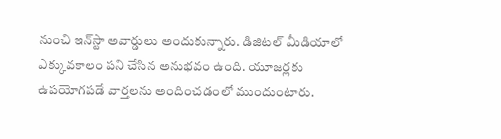నుంచి ఇన్‌స్టా అవార్డులు అందుకున్నారు. డిజిటల్ మీడియాలో ఎక్కువకాలం పని చేసిన అనుభవం ఉంది. యూజర్లకు ఉపయోగపడే వార్తలను అందించడంలో ముందుంటారు.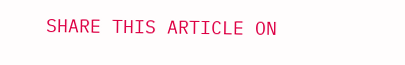SHARE THIS ARTICLE ON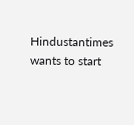Hindustantimes wants to start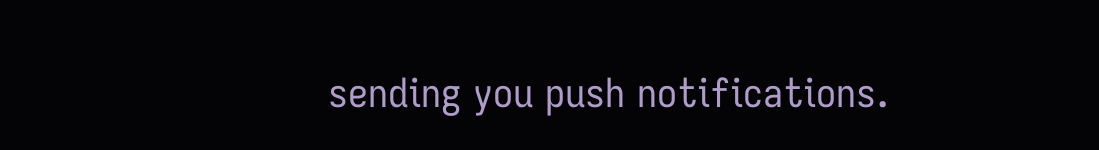sending you push notifications.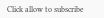Click allow to subscribe